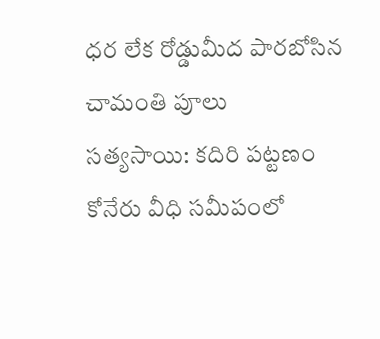ధర లేక రోడ్డుమీద పారబోసిన చామంతి పూలు
సత్యసాయి: కదిరి పట్టణం కోనేరు వీధి సమీపంలో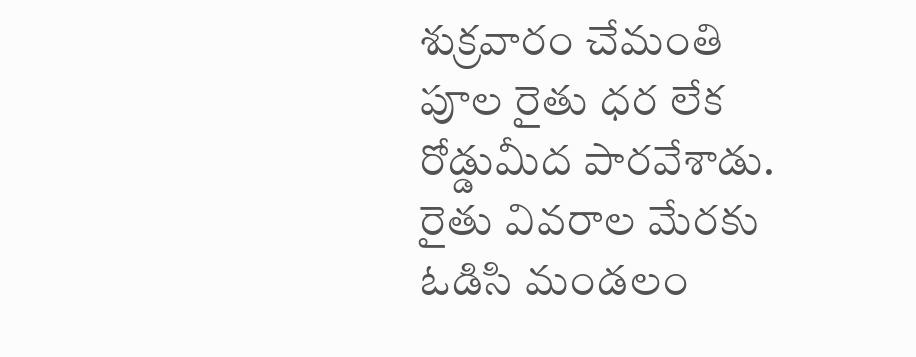శుక్రవారం చేమంతి పూల రైతు ధర లేక రోడ్డుమీద పారవేశాడు. రైతు వివరాల మేరకు ఓడిసి మండలం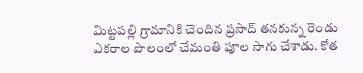మిట్టపల్లి గ్రామానికి చెందిన ప్రసాద్ తనకున్న రెండు ఎకరాల పొలంలో చేమంతి పూల సాగు చేశాడు. కోత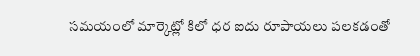సమయంలో మార్కెట్లో కిలో ధర ఐదు రూపాయలు పలకడంతో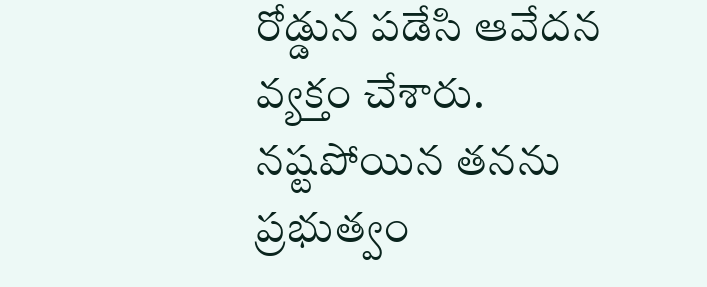రోడ్డున పడేసి ఆవేదన వ్యక్తం చేశారు. నష్టపోయిన తనను ప్రభుత్వం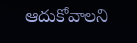ఆదుకోవాలని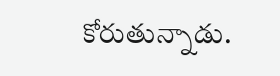కోరుతున్నాడు.